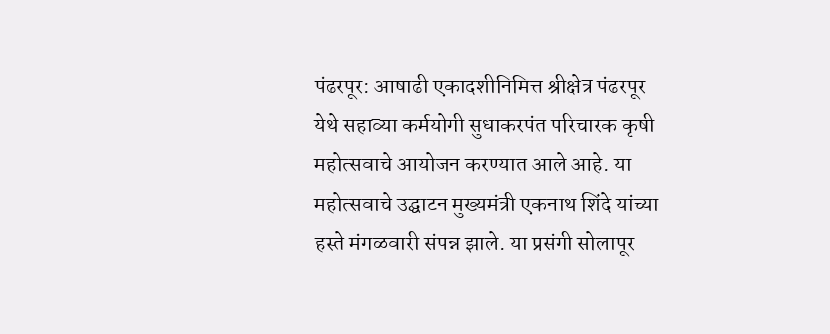पंढरपूर: आषाढी एकादशीनिमित्त श्रीक्षेत्र पंढरपूर येथे सहाव्या कर्मयोगी सुधाकरपंत परिचारक कृषी महोत्सवाचे आयोजन करण्यात आले आहे. या महोत्सवाचे उद्घाटन मुख्यमंत्री एकनाथ शिंदे यांच्या हस्ते मंगळवारी संपन्न झाले. या प्रसंगी सोलापूर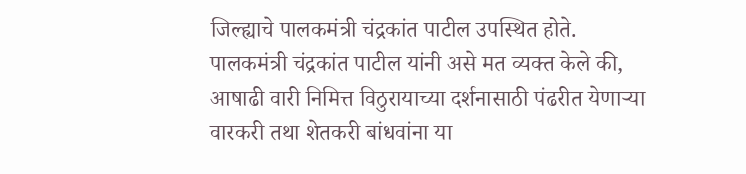जिल्ह्याचे पालकमंत्री चंद्रकांत पाटील उपस्थित होते.
पालकमंत्री चंद्रकांत पाटील यांनी असे मत व्यक्त केले की, आषाढी वारी निमित्त विठुरायाच्या दर्शनासाठी पंढरीत येणाऱ्या वारकरी तथा शेतकरी बांधवांना या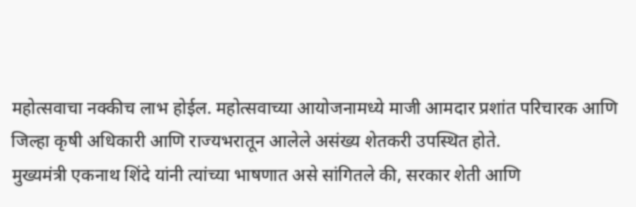महोत्सवाचा नक्कीच लाभ होईल. महोत्सवाच्या आयोजनामध्ये माजी आमदार प्रशांत परिचारक आणि जिल्हा कृषी अधिकारी आणि राज्यभरातून आलेले असंख्य शेतकरी उपस्थित होते.
मुख्यमंत्री एकनाथ शिंदे यांनी त्यांच्या भाषणात असे सांगितले की, सरकार शेती आणि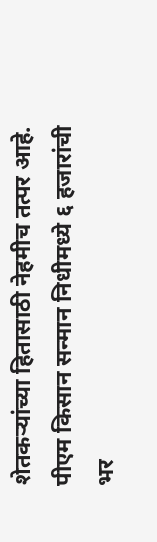शेतकऱ्यांच्या हितासाठी नेहमीच तत्पर आहे. पीएम किसान सन्मान निधीमध्ये ६ हजारांची भर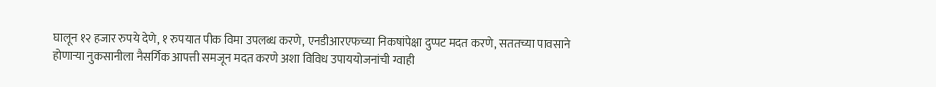घालून १२ हजार रुपये देणे, १ रुपयात पीक विमा उपलब्ध करणे, एनडीआरएफच्या निकषांपेक्षा दुप्पट मदत करणे, सततच्या पावसाने होणाऱ्या नुकसानीला नैसर्गिक आपत्ती समजून मदत करणे अशा विविध उपाययोजनांची ग्वाही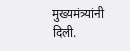मुख्यमंत्र्यांनी दिली.